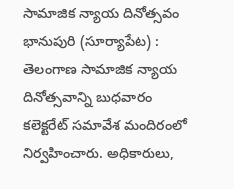సామాజిక న్యాయ దినోత్సవం
భానుపురి (సూర్యాపేట) : తెలంగాణ సామాజిక న్యాయ దినోత్సవాన్ని బుధవారం కలెక్టరేట్ సమావేశ మందిరంలో నిర్వహించారు. అధికారులు,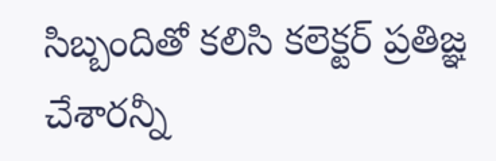సిబ్బందితో కలిసి కలెక్టర్ ప్రతిజ్ఞ చేశారన్నీ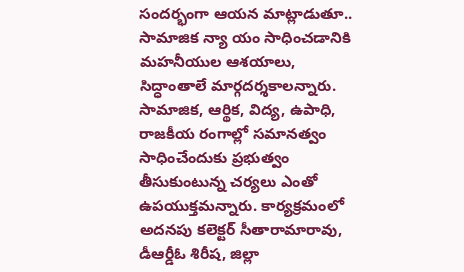సందర్భంగా ఆయన మాట్లాడుతూ.. సామాజిక న్యా యం సాధించడానికి మహనీయుల ఆశయాలు, సిద్ధాంతాలే మార్గదర్శకాలన్నారు. సామాజిక, ఆర్థిక, విద్య, ఉపాధి, రాజకీయ రంగాల్లో సమానత్వం సాధించేందుకు ప్రభుత్వం తీసుకుంటున్న చర్యలు ఎంతో ఉపయుక్తమన్నారు. కార్యక్రమంలో అదనపు కలెక్టర్ సీతారామారావు, డీఆర్డీఓ శిరీష, జిల్లా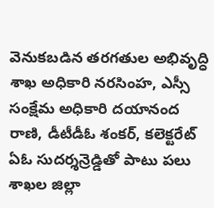వెనుకబడిన తరగతుల అభివృద్ధి శాఖ అధికారి నరసింహ, ఎస్సీ సంక్షేమ అధికారి దయానంద రాణి, డీటీడీఓ శంకర్, కలెక్టరేట్ ఏఓ సుదర్శన్రెడ్డితో పాటు పలు శాఖల జిల్లా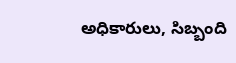అధికారులు, సిబ్బంది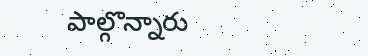పాల్గొన్నారు